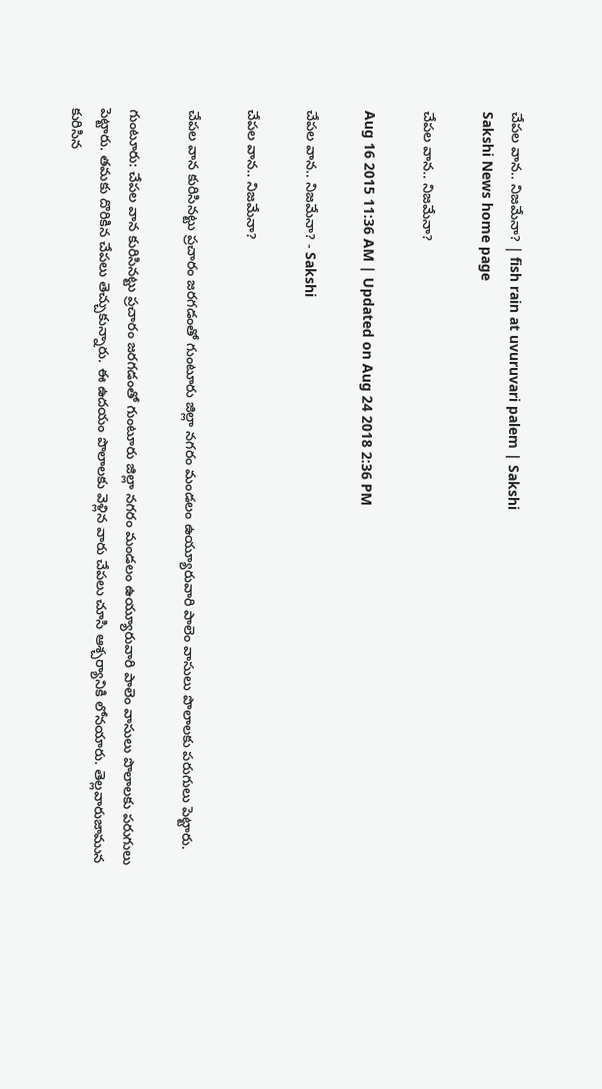చేపల వాన.. నిజమేనా? | fish rain at uvuruvari palem | Sakshi
Sakshi News home page

చేపల వాన.. నిజమేనా?

Aug 16 2015 11:36 AM | Updated on Aug 24 2018 2:36 PM

చేపల వాన.. నిజమేనా? - Sakshi

చేపల వాన.. నిజమేనా?

చేపల వాన కురిసినట్టు ప్రచారం జరగడంతో గుంటూరు జిల్లా నగరం మండలం ఉయ్యూరువారి పాలెం వాసులు పొలాలకు పరుగులు పెట్టారు.

గుంటూరు: చేపల వాన కురిసినట్టు ప్రచారం జరగడంతో గుంటూరు జిల్లా నగరం మండలం ఉయ్యూరువారి పాలెం వాసులు పొలాలకు పరుగులు పెట్టారు. తమకు దొరికిన చేపలు తెచ్చుకున్నారు. ఈ ఉదయం పొలాలకు వెళ్లిన వారు చేపలు చూసి ఆశ్చర్యానికి లోనయారు. తెల్లవారుజామున కురిసిన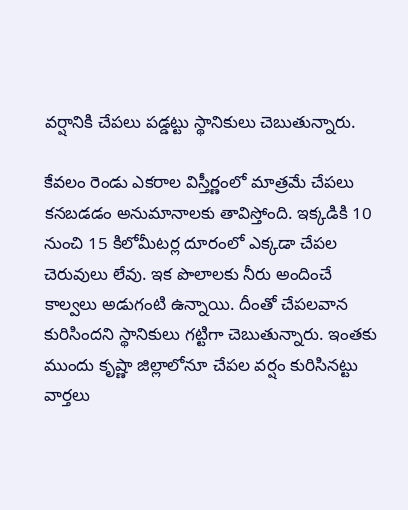వర్షానికి చేపలు పడ్డట్టు స్థానికులు చెబుతున్నారు.

కేవలం రెండు ఎకరాల విస్తీర్ణంలో మాత్రమే చేపలు కనబడడం అనుమానాలకు తావిస్తోంది. ఇక్కడికి 10 నుంచి 15 కిలోమీటర్ల దూరంలో ఎక్కడా చేపల చెరువులు లేవు. ఇక పొలాలకు నీరు అందించే కాల్వలు అడుగంటి ఉన్నాయి. దీంతో చేపలవాన కురిసిందని స్థానికులు గట్టిగా చెబుతున్నారు. ఇంతకు ముందు కృష్ణా జిల్లాలోనూ చేపల వర్షం కురిసినట్టు వార్తలు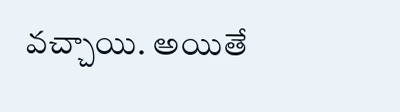వచ్చాయి. అయితే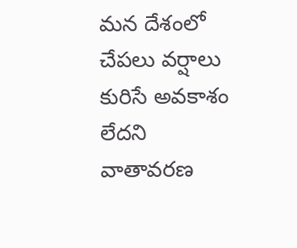మన దేశంలో చేపలు వర్షాలు కురిసే అవకాశం లేదని వాతావరణ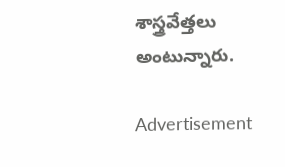శాస్త్రవేత్తలు అంటున్నారు.

Advertisement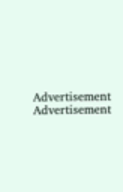Advertisement
Advertisement